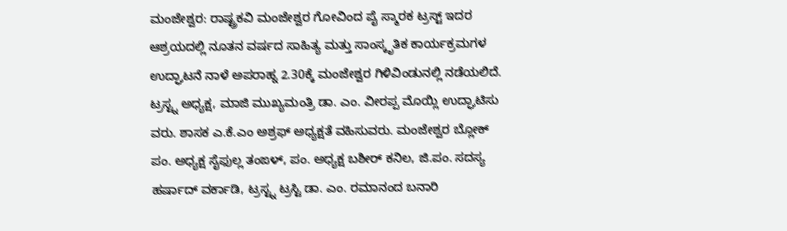ಮಂಜೇಶ್ವರ: ರಾಷ್ಟ್ರಕವಿ ಮಂಜೇಶ್ವರ ಗೋವಿಂದ ಪೈ ಸ್ಮಾರಕ ಟ್ರಸ್ಟ್ ಇದರ ಆಶ್ರಯದಲ್ಲಿ ನೂತನ ವರ್ಷದ ಸಾಹಿತ್ಯ ಮತ್ತು ಸಾಂಸ್ಕೃತಿಕ ಕಾರ್ಯಕ್ರಮಗಳ ಉದ್ಘಾಟನೆ ನಾಳೆ ಅಪರಾಹ್ನ 2.30ಕ್ಕೆ ಮಂಜೇಶ್ವರ ಗಿಳಿವಿಂಡುನಲ್ಲಿ ನಡೆಯಲಿದೆ. ಟ್ರಸ್ಟ್ನ ಅಧ್ಯಕ್ಷ, ಮಾಜಿ ಮುಖ್ಯಮಂತ್ರಿ ಡಾ. ಎಂ. ವೀರಪ್ಪ ಮೊಯ್ಲಿ ಉದ್ಘಾಟಿಸು ವರು. ಶಾಸಕ ಎ.ಕೆ.ಎಂ ಅಶ್ರಫ್ ಅಧ್ಯಕ್ಷತೆ ವಹಿಸುವರು. ಮಂಜೇಶ್ವರ ಬ್ಲೋಕ್ ಪಂ. ಅಧ್ಯಕ್ಷ ಸೈಫುಲ್ಲ ತಂಙಳ್, ಪಂ. ಅಧ್ಯಕ್ಷ ಬಶೀರ್ ಕನಿಲ, ಜಿ.ಪಂ. ಸದಸ್ಯ ಹರ್ಷಾದ್ ವರ್ಕಾಡಿ, ಟ್ರಸ್ಟ್ನ ಟ್ರಸ್ಟಿ ಡಾ. ಎಂ. ರಮಾನಂದ ಬನಾರಿ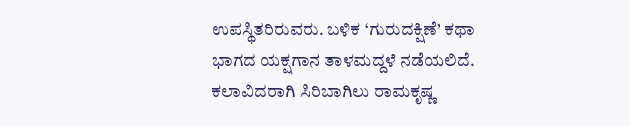ಉಪಸ್ಥಿತರಿರುವರು. ಬಳಿಕ ‘ಗುರುದಕ್ಷಿಣೆ’ ಕಥಾ ಭಾಗದ ಯಕ್ಷಗಾನ ತಾಳಮದ್ದಳೆ ನಡೆಯಲಿದೆ.
ಕಲಾವಿದರಾಗಿ ಸಿರಿಬಾಗಿಲು ರಾಮಕೃಷ್ಣ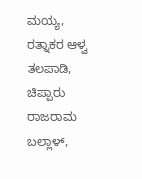ಮಯ್ಯ, ರತ್ನಾಕರ ಆಳ್ವ ತಲಪಾಡಿ, ಚಿಪ್ಪಾರು ರಾಜರಾಮ ಬಲ್ಲಾಳ್,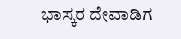ಭಾಸ್ಕರ ದೇವಾಡಿಗ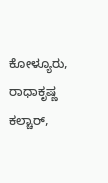ಕೋಳ್ಯೂರು, ರಾಧಾಕೃಷ್ಣ ಕಲ್ಚಾರ್,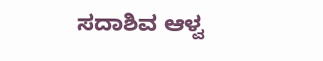ಸದಾಶಿವ ಆಳ್ವ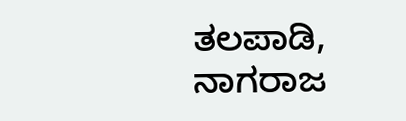ತಲಪಾಡಿ, ನಾಗರಾಜ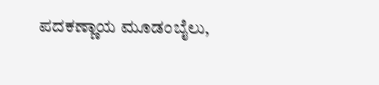ಪದಕಣ್ಣಾಯ ಮೂಡಂಬೈಲು,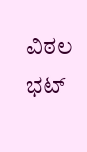ವಿಠಲ ಭಟ್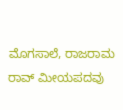ಮೊಗಸಾಲೆ, ರಾಜರಾಮ ರಾವ್ ಮೀಯಪದವು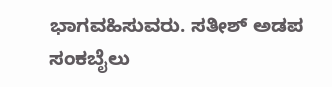ಭಾಗವಹಿಸುವರು. ಸತೀಶ್ ಅಡಪ ಸಂಕಬೈಲು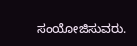ಸಂಯೋಜಿಸುವರು.